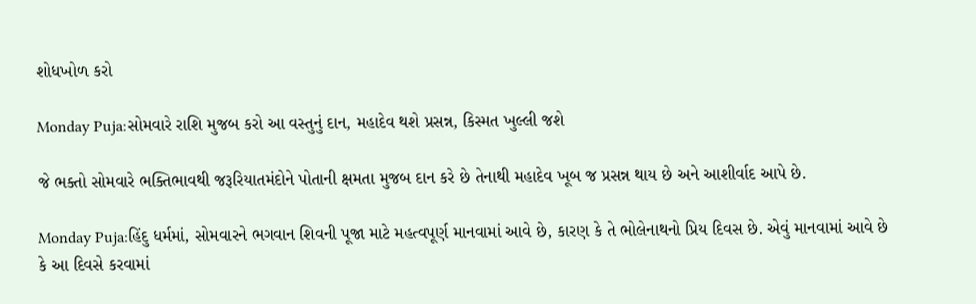શોધખોળ કરો

Monday Puja:સોમવારે રાશિ મુજબ કરો આ વસ્તુનું દાન, મહાદેવ થશે પ્રસન્ન, કિસ્મત ખુલ્લી જશે

જે ભક્તો સોમવારે ભક્તિભાવથી જરૂરિયાતમંદોને પોતાની ક્ષમતા મુજબ દાન કરે છે તેનાથી મહાદેવ ખૂબ જ પ્રસન્ન થાય છે અને આશીર્વાદ આપે છે.

Monday Puja:હિંદુ ધર્મમાં, સોમવારને ભગવાન શિવની પૂજા માટે મહત્વપૂર્ણ માનવામાં આવે છે, કારણ કે તે ભોલેનાથનો પ્રિય દિવસ છે. એવું માનવામાં આવે છે કે આ દિવસે કરવામાં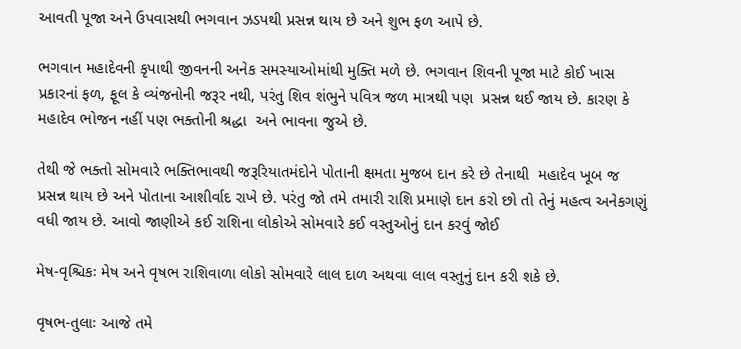આવતી પૂજા અને ઉપવાસથી ભગવાન ઝડપથી પ્રસન્ન થાય છે અને શુભ ફળ આપે છે.

ભગવાન મહાદેવની કૃપાથી જીવનની અનેક સમસ્યાઓમાંથી મુક્તિ મળે છે. ભગવાન શિવની પૂજા માટે કોઈ ખાસ પ્રકારનાં ફળ, ફૂલ કે વ્યંજનોની જરૂર નથી, પરંતુ શિવ શંભુને પવિત્ર જળ માત્રથી પણ  પ્રસન્ન થઈ જાય છે. કારણ કે મહાદેવ ભોજન નહીં પણ ભક્તોની શ્રદ્ધા  અને ભાવના જુએ છે.

તેથી જે ભક્તો સોમવારે ભક્તિભાવથી જરૂરિયાતમંદોને પોતાની ક્ષમતા મુજબ દાન કરે છે તેનાથી  મહાદેવ ખૂબ જ પ્રસન્ન થાય છે અને પોતાના આશીર્વાદ રાખે છે. પરંતુ જો તમે તમારી રાશિ પ્રમાણે દાન કરો છો તો તેનું મહત્વ અનેકગણું વધી જાય છે. આવો જાણીએ કઈ રાશિના લોકોએ સોમવારે કઈ વસ્તુઓનું દાન કરવું જોઈ

મેષ-વૃશ્ચિકઃ મેષ અને વૃષભ રાશિવાળા લોકો સોમવારે લાલ દાળ અથવા લાલ વસ્તુનું દાન કરી શકે છે.

વૃષભ-તુલાઃ આજે તમે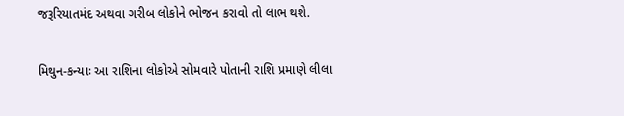જરૂરિયાતમંદ અથવા ગરીબ લોકોને ભોજન કરાવો તો લાભ થશે.

મિથુન-કન્યાઃ આ રાશિના લોકોએ સોમવારે પોતાની રાશિ પ્રમાણે લીલા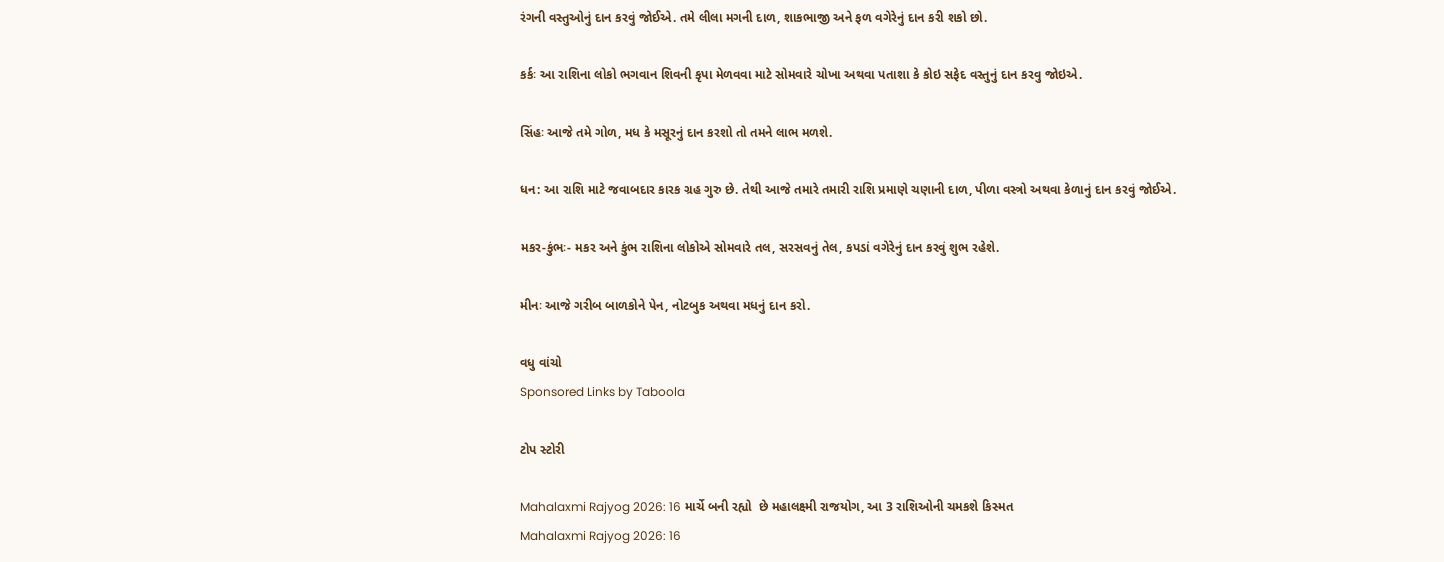રંગની વસ્તુઓનું દાન કરવું જોઈએ. તમે લીલા મગની દાળ, શાકભાજી અને ફળ વગેરેનું દાન કરી શકો છો.

કર્કઃ આ રાશિના લોકો ભગવાન શિવની કૃપા મેળવવા માટે સોમવારે ચોખા અથવા પતાશા કે કોઇ સફેદ વસ્તુનું દાન કરવુ જોઇએ.

સિંહઃ આજે તમે ગોળ, મધ કે મસૂરનું દાન કરશો તો તમને લાભ મળશે.

ધન: આ રાશિ માટે જવાબદાર કારક ગ્રહ ગુરુ છે. તેથી આજે તમારે તમારી રાશિ પ્રમાણે ચણાની દાળ, પીળા વસ્ત્રો અથવા કેળાનું દાન કરવું જોઈએ.

મકર-કુંભઃ- મકર અને કુંભ રાશિના લોકોએ સોમવારે તલ, સરસવનું તેલ, કપડાં વગેરેનું દાન કરવું શુભ રહેશે.

મીનઃ આજે ગરીબ બાળકોને પેન, નોટબુક અથવા મધનું દાન કરો.

વધુ વાંચો
Sponsored Links by Taboola

ટોપ સ્ટોરી

Mahalaxmi Rajyog 2026: 16 માર્ચે બની રહ્યો  છે મહાલક્ષ્મી રાજયોગ, આ 3 રાશિઓની ચમકશે કિસ્મત
Mahalaxmi Rajyog 2026: 16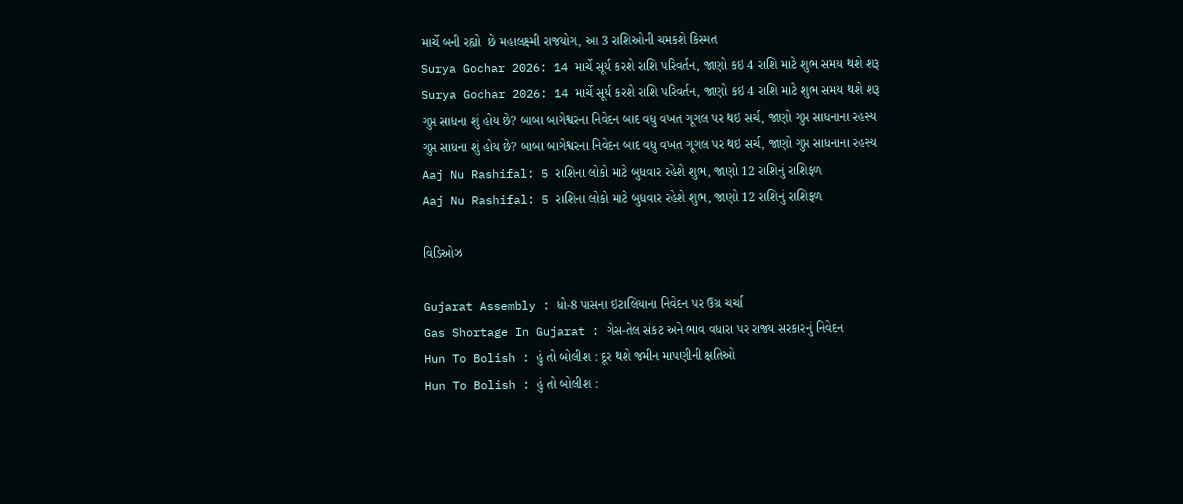માર્ચે બની રહ્યો  છે મહાલક્ષ્મી રાજયોગ, આ 3 રાશિઓની ચમકશે કિસ્મત
Surya Gochar 2026: 14 માર્ચે સૂર્ય કરશે રાશિ પરિવર્તન, જાણો કઇ 4 રાશિ માટે શુભ સમય થશે શરૂ
Surya Gochar 2026: 14 માર્ચે સૂર્ય કરશે રાશિ પરિવર્તન, જાણો કઇ 4 રાશિ માટે શુભ સમય થશે શરૂ
ગુપ્ત સાધના શું હોય છે? બાબા બાગેશ્વરના નિવેદન બાદ વધુ વખત ગૂગલ પર થઇ સર્ચ, જાણો ગુપ્ત સાધનાના રહસ્ય
ગુપ્ત સાધના શું હોય છે? બાબા બાગેશ્વરના નિવેદન બાદ વધુ વખત ગૂગલ પર થઇ સર્ચ, જાણો ગુપ્ત સાધનાના રહસ્ય
Aaj Nu Rashifal: 5 રાશિના લોકો માટે બુધવાર રહેશે શુભ, જાણો 12 રાશિનું રાશિફળ
Aaj Nu Rashifal: 5 રાશિના લોકો માટે બુધવાર રહેશે શુભ, જાણો 12 રાશિનું રાશિફળ

વિડિઓઝ

Gujarat Assembly : ધો-8 પાસના ઇટાલિયાના નિવેદન પર ઉગ્ર ચર્ચા
Gas Shortage In Gujarat : ગેસ-તેલ સંકટ અને ભાવ વધારા પર રાજ્ય સરકારનું નિવેદન
Hun To Bolish : હું તો બોલીશ : દૂર થશે જમીન માપણીની ક્ષતિઓ
Hun To Bolish : હું તો બોલીશ :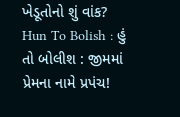ખેડૂતોનો શું વાંક?
Hun To Bolish : હું તો બોલીશ : જીમમાં પ્રેમના નામે પ્રપંચ!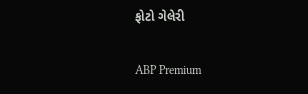ફોટો ગેલેરી

ABP Premium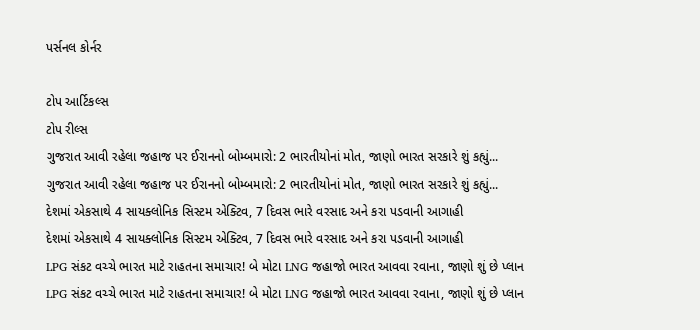પર્સનલ કોર્નર

ટોપ આર્ટિકલ્સ
ટોપ રીલ્સ
ગુજરાત આવી રહેલા જહાજ પર ઈરાનનો બોમ્બમારો: 2 ભારતીયોનાં મોત, જાણો ભારત સરકારે શું કહ્યું...
ગુજરાત આવી રહેલા જહાજ પર ઈરાનનો બોમ્બમારો: 2 ભારતીયોનાં મોત, જાણો ભારત સરકારે શું કહ્યું...
દેશમાં એકસાથે 4 સાયક્લોનિક સિસ્ટમ એક્ટિવ, 7 દિવસ ભારે વરસાદ અને કરા પડવાની આગાહી
દેશમાં એકસાથે 4 સાયક્લોનિક સિસ્ટમ એક્ટિવ, 7 દિવસ ભારે વરસાદ અને કરા પડવાની આગાહી
LPG સંકટ વચ્ચે ભારત માટે રાહતના સમાચાર! બે મોટા LNG જહાજો ભારત આવવા રવાના, જાણો શું છે પ્લાન
LPG સંકટ વચ્ચે ભારત માટે રાહતના સમાચાર! બે મોટા LNG જહાજો ભારત આવવા રવાના, જાણો શું છે પ્લાન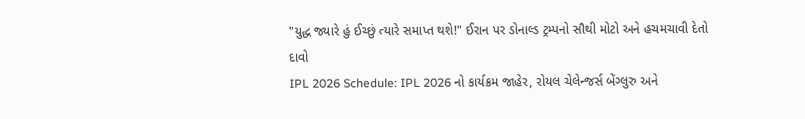"યુદ્ધ જ્યારે હું ઈચ્છું ત્યારે સમાપ્ત થશે!" ઈરાન પર ડોનાલ્ડ ટ્રમ્પનો સૌથી મોટો અને હચમચાવી દેતો દાવો
IPL 2026 Schedule: IPL 2026 નો કાર્યક્રમ જાહેર, રોયલ ચેલેન્જર્સ બેંગ્લુરુ અને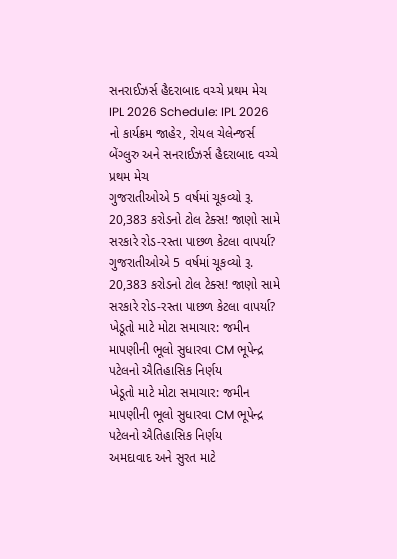સનરાઈઝર્સ હૈદરાબાદ વચ્ચે પ્રથમ મેચ
IPL 2026 Schedule: IPL 2026 નો કાર્યક્રમ જાહેર, રોયલ ચેલેન્જર્સ બેંગ્લુરુ અને સનરાઈઝર્સ હૈદરાબાદ વચ્ચે પ્રથમ મેચ
ગુજરાતીઓએ 5 વર્ષમાં ચૂકવ્યો રૂ. 20,383 કરોડનો ટોલ ટેક્સ! જાણો સામે સરકારે રોડ-રસ્તા પાછળ કેટલા વાપર્યા?
ગુજરાતીઓએ 5 વર્ષમાં ચૂકવ્યો રૂ. 20,383 કરોડનો ટોલ ટેક્સ! જાણો સામે સરકારે રોડ-રસ્તા પાછળ કેટલા વાપર્યા?
ખેડૂતો માટે મોટા સમાચાર: જમીન માપણીની ભૂલો સુધારવા CM ભૂપેન્દ્ર પટેલનો ઐતિહાસિક નિર્ણય
ખેડૂતો માટે મોટા સમાચાર: જમીન માપણીની ભૂલો સુધારવા CM ભૂપેન્દ્ર પટેલનો ઐતિહાસિક નિર્ણય
અમદાવાદ અને સુરત માટે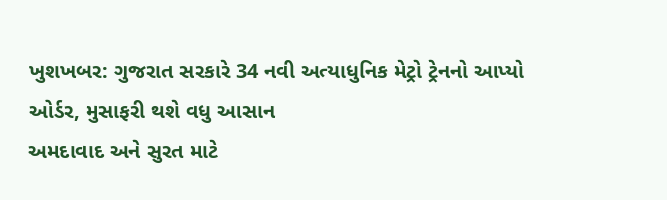ખુશખબર: ગુજરાત સરકારે 34 નવી અત્યાધુનિક મેટ્રો ટ્રેનનો આપ્યો ઓર્ડર, મુસાફરી થશે વધુ આસાન
અમદાવાદ અને સુરત માટે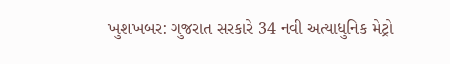ખુશખબર: ગુજરાત સરકારે 34 નવી અત્યાધુનિક મેટ્રો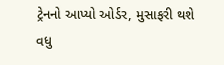ટ્રેનનો આપ્યો ઓર્ડર, મુસાફરી થશે વધુ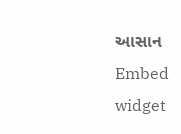આસાન
Embed widget